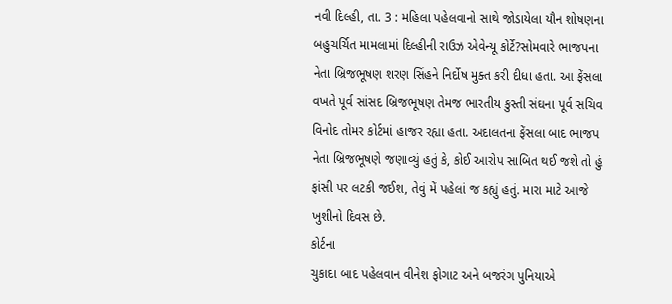નવી દિલ્હી, તા. 3 : મહિલા પહેલવાનો સાથે જોડાયેલા યૌન શોષણના બહુચર્ચિત મામલામાં દિલ્હીની રાઉઝ એવેન્યૂ કોર્ટે?સોમવારે ભાજપના નેતા બ્રિજભૂષણ શરણ સિંહને નિર્દોષ મુક્ત કરી દીધા હતા. આ ફેંસલા વખતે પૂર્વ સાંસદ બ્રિજભૂષણ તેમજ ભારતીય કુસ્તી સંઘના પૂર્વ સચિવ વિનોદ તોમર કોર્ટમાં હાજર રહ્યા હતા. અદાલતના ફેંસલા બાદ ભાજપ નેતા બ્રિજભૂષણે જણાવ્યું હતું કે, કોઈ આરોપ સાબિત થઈ જશે તો હું ફાંસી પર લટકી જઈશ, તેવું મેં પહેલાં જ કહ્યું હતું. મારા માટે આજે ખુશીનો દિવસ છે.
કોર્ટના
ચુકાદા બાદ પહેલવાન વીનેશ ફોગાટ અને બજરંગ પુનિયાએ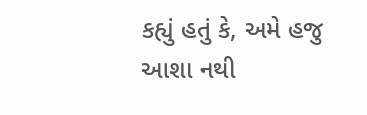કહ્યું હતું કે, અમે હજુ આશા નથી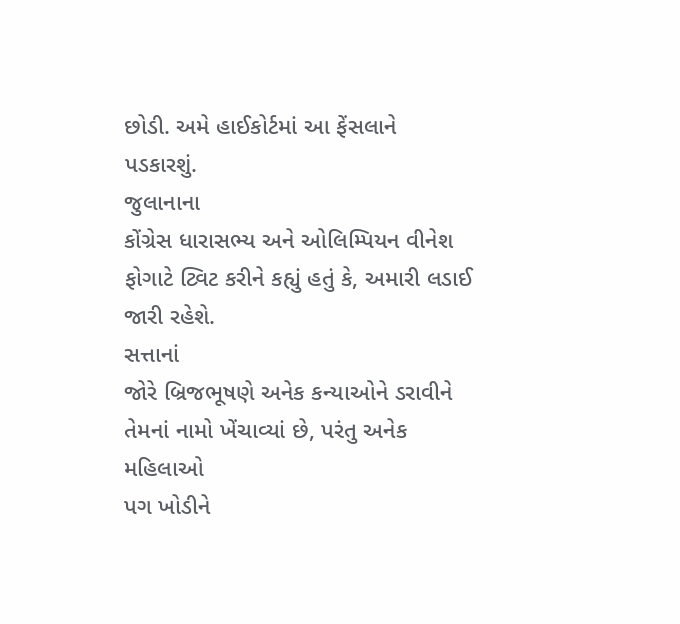છોડી. અમે હાઈકોર્ટમાં આ ફેંસલાને પડકારશું.
જુલાનાના
કોંગ્રેસ ધારાસભ્ય અને ઓલિમ્પિયન વીનેશ ફોગાટે ટ્વિટ કરીને કહ્યું હતું કે, અમારી લડાઈ
જારી રહેશે.
સત્તાનાં
જોરે બ્રિજભૂષણે અનેક કન્યાઓને ડરાવીને તેમનાં નામો ખેંચાવ્યાં છે, પરંતુ અનેક મહિલાઓ
પગ ખોડીને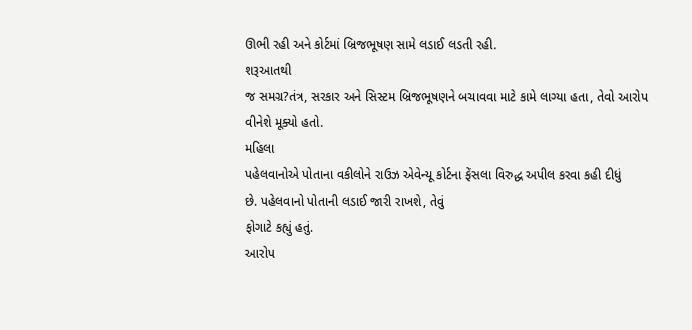ઊભી રહી અને કોર્ટમાં બ્રિજભૂષણ સામે લડાઈ લડતી રહી.
શરૂઆતથી
જ સમગ્ર?તંત્ર, સરકાર અને સિસ્ટમ બ્રિજભૂષણને બચાવવા માટે કામે લાગ્યા હતા, તેવો આરોપ
વીનેશે મૂક્યો હતો.
મહિલા
પહેલવાનોએ પોતાના વકીલોને રાઉઝ એવેન્યૂ કોર્ટના ફેંસલા વિરુદ્ધ અપીલ કરવા કહી દીધું
છે. પહેલવાનો પોતાની લડાઈ જારી રાખશે, તેવું
ફોગાટે કહ્યું હતું.
આરોપ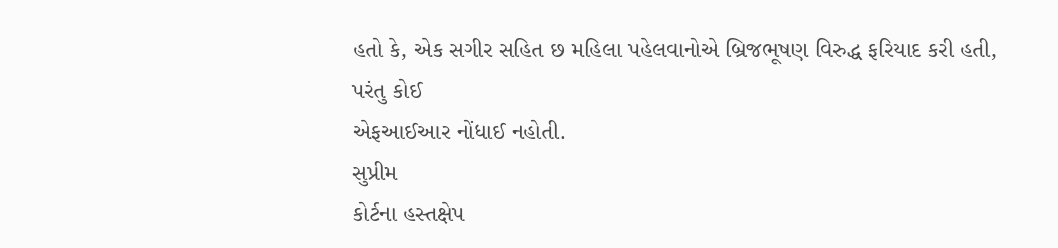હતો કે, એક સગીર સહિત છ મહિલા પહેલવાનોએ બ્રિજભૂષણ વિરુદ્ધ ફરિયાદ કરી હતી, પરંતુ કોઈ
એફઆઈઆર નોંધાઈ નહોતી.
સુપ્રીમ
કોર્ટના હસ્તક્ષેપ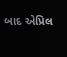બાદ એપ્રિલ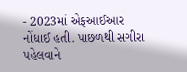- 2023માં એફઆઈઆર નોંધાઈ હતી. પાછળથી સગીરા પહેલવાને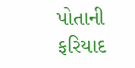પોતાની ફરિયાદ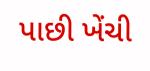પાછી ખેંચી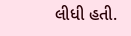લીધી હતી.